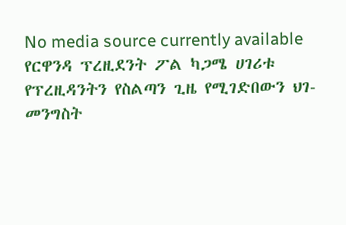No media source currently available
የርዋንዳ ፕረዚደንት ፖል ካጋሜ ሀገሪቱ የፕረዚዳንትን የስልጣን ጊዜ የሚገድበውን ህገ-መንግስት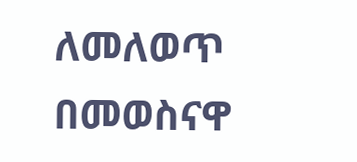ለመለወጥ በመወስናዋ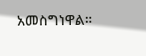አመስግነዋል።